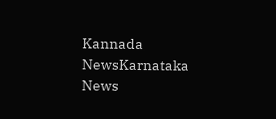Kannada NewsKarnataka News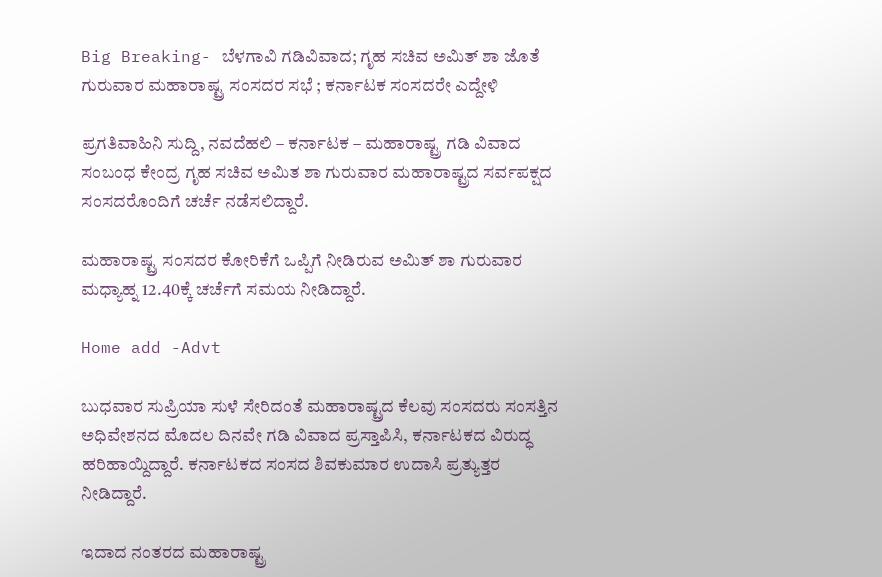Big Breaking- ಬೆಳಗಾವಿ ಗಡಿವಿವಾದ; ಗೃಹ ಸಚಿವ ಅಮಿತ್ ಶಾ ಜೊತೆ ಗುರುವಾರ ಮಹಾರಾಷ್ಟ್ರ ಸಂಸದರ ಸಭೆ ; ಕರ್ನಾಟಕ ಸಂಸದರೇ ಎದ್ದೇಳಿ

ಪ್ರಗತಿವಾಹಿನಿ ಸುದ್ದಿ, ನವದೆಹಲಿ – ಕರ್ನಾಟಕ – ಮಹಾರಾಷ್ಟ್ರ ಗಡಿ ವಿವಾದ ಸಂಬಂಧ ಕೇಂದ್ರ ಗೃಹ ಸಚಿವ ಅಮಿತ ಶಾ ಗುರುವಾರ ಮಹಾರಾಷ್ಟ್ರದ ಸರ್ವಪಕ್ಷದ ಸಂಸದರೊಂದಿಗೆ ಚರ್ಚೆ ನಡೆಸಲಿದ್ದಾರೆ.

ಮಹಾರಾಷ್ಟ್ರ ಸಂಸದರ ಕೋರಿಕೆಗೆ ಒಪ್ಪಿಗೆ ನೀಡಿರುವ ಅಮಿತ್ ಶಾ ಗುರುವಾರ ಮಧ್ಯಾಹ್ನ 12.40ಕ್ಕೆ ಚರ್ಚೆಗೆ ಸಮಯ ನೀಡಿದ್ದಾರೆ.

Home add -Advt

ಬುಧವಾರ ಸುಪ್ರಿಯಾ ಸುಳೆ ಸೇರಿದಂತೆ ಮಹಾರಾಷ್ಟ್ರದ ಕೆಲವು ಸಂಸದರು ಸಂಸತ್ತಿನ ಅಧಿವೇಶನದ ಮೊದಲ ದಿನವೇ ಗಡಿ ವಿವಾದ ಪ್ರಸ್ತಾಪಿಸಿ, ಕರ್ನಾಟಕದ ವಿರುದ್ಧ ಹರಿಹಾಯ್ದಿದ್ದಾರೆ. ಕರ್ನಾಟಕದ ಸಂಸದ ಶಿವಕುಮಾರ ಉದಾಸಿ ಪ್ರತ್ಯುತ್ತರ ನೀಡಿದ್ದಾರೆ.

ಇದಾದ ನಂತರದ ಮಹಾರಾಷ್ಟ್ರ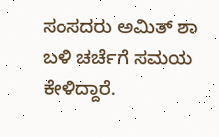ಸಂಸದರು ಅಮಿತ್ ಶಾ ಬಳಿ ಚರ್ಚೆಗೆ ಸಮಯ ಕೇಳಿದ್ದಾರೆ.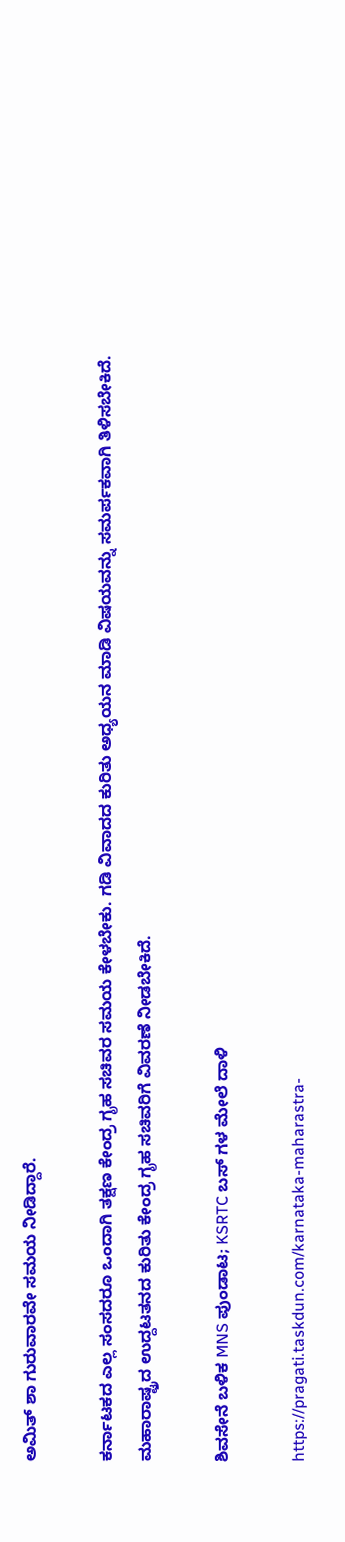ಅಮಿತ್ ಶಾ ಗುರುವಾರವೇ ಸಮಯ ನೀಡಿದ್ದಾರೆ.

ಕರ್ನಾಟಕದ ಎಲ್ಲ ಸಂಸದರೂ ಒಂದಾಗಿ ತಕ್ಷಣ ಕೇಂದ್ರ ಗೃಹ ಸಚಿವರ ಸಮಯ ಕೇಳಬೇಕು. ಗಡಿ ವಿವಾದದ ಕುರಿತು ಅಧ್ಯಯನ ಮಾಡಿ ವಿಷಯವನ್ನು ಸಮರ್ಪಕವಾಗಿ ತಿಳಿಸಬೇಕಿದೆ. ಮಹಾರಾಷ್ಟ್ರದ ಉದ್ದಟತನದ ಕುರಿತು ಕೇಂದ್ರ ಗೃಹ ಸಚಿವರಿಗೆ ವಿವರಣೆ ನೀಡಬೇಕಿದೆ.

ಶಿವಸೇನೆ ಬಳಿಕ MNS ಪುಂಡಾಟ; KSRTC ಬಸ್ ಗಳ ಮೇಲೆ ದಾಳಿ

https://pragati.taskdun.com/karnataka-maharastra-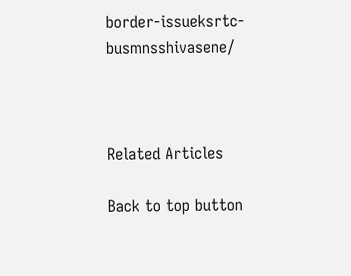border-issueksrtc-busmnsshivasene/



Related Articles

Back to top button